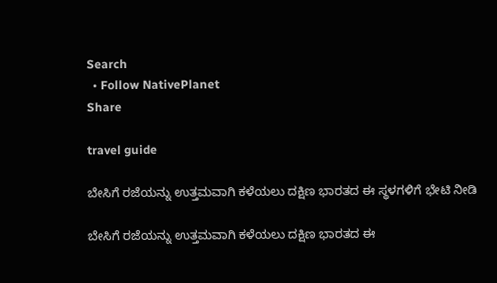Search
  • Follow NativePlanet
Share

travel guide

ಬೇಸಿಗೆ ರಜೆಯನ್ನು ಉತ್ತಮವಾಗಿ ಕಳೆಯಲು ದಕ್ಷಿಣ ಭಾರತದ ಈ ಸ್ಥಳಗಳಿಗೆ ಭೇಟಿ ನೀಡಿ

ಬೇಸಿಗೆ ರಜೆಯನ್ನು ಉತ್ತಮವಾಗಿ ಕಳೆಯಲು ದಕ್ಷಿಣ ಭಾರತದ ಈ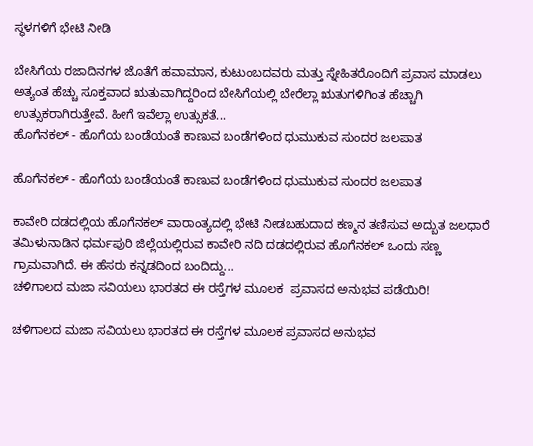ಸ್ಥಳಗಳಿಗೆ ಭೇಟಿ ನೀಡಿ

ಬೇಸಿಗೆಯ ರಜಾದಿನಗಳ ಜೊತೆಗೆ ಹವಾಮಾನ, ಕುಟುಂಬದವರು ಮತ್ತು ಸ್ನೇಹಿತರೊಂದಿಗೆ ಪ್ರವಾಸ ಮಾಡಲು ಅತ್ಯಂತ ಹೆಚ್ಚು ಸೂಕ್ತವಾದ ಋತುವಾಗಿದ್ದರಿಂದ ಬೇಸಿಗೆಯಲ್ಲಿ ಬೇರೆಲ್ಲಾ ಋತುಗಳಿಗಿಂತ ಹೆಚ್ಚಾಗಿ ಉತ್ಸುಕರಾಗಿರುತ್ತೇವೆ. ಹೀಗೆ ಇವೆಲ್ಲಾ ಉತ್ಸುಕತೆ...
ಹೊಗೆನಕಲ್ - ಹೊಗೆಯ ಬಂಡೆಯಂತೆ ಕಾಣುವ ಬಂಡೆಗಳಿಂದ ಧುಮುಕುವ ಸುಂದರ ಜಲಪಾತ

ಹೊಗೆನಕಲ್ - ಹೊಗೆಯ ಬಂಡೆಯಂತೆ ಕಾಣುವ ಬಂಡೆಗಳಿಂದ ಧುಮುಕುವ ಸುಂದರ ಜಲಪಾತ

ಕಾವೇರಿ ದಡದಲ್ಲಿಯ ಹೊಗೆನಕಲ್ ವಾರಾಂತ್ಯದಲ್ಲಿ ಭೇಟಿ ನೀಡಬಹುದಾದ ಕಣ್ಮನ ತಣಿಸುವ ಅದ್ಬುತ ಜಲಧಾರೆ ತಮಿಳುನಾಡಿನ ಧರ್ಮಪುರಿ ಜಿಲ್ಲೆಯಲ್ಲಿರುವ ಕಾವೇರಿ ನದಿ ದಡದಲ್ಲಿರುವ ಹೊಗೆನಕಲ್ ಒಂದು ಸಣ್ಣ ಗ್ರಾಮವಾಗಿದೆ. ಈ ಹೆಸರು ಕನ್ನಡದಿಂದ ಬಂದಿದ್ದು...
ಚಳಿಗಾಲದ ಮಜಾ ಸವಿಯಲು ಭಾರತದ ಈ ರಸ್ತೆಗಳ ಮೂಲಕ  ಪ್ರವಾಸದ ಅನುಭವ ಪಡೆಯಿರಿ!

ಚಳಿಗಾಲದ ಮಜಾ ಸವಿಯಲು ಭಾರತದ ಈ ರಸ್ತೆಗಳ ಮೂಲಕ ಪ್ರವಾಸದ ಅನುಭವ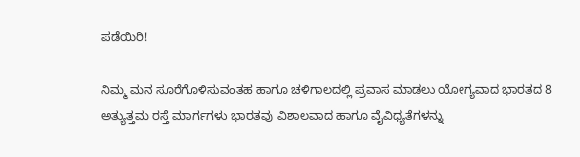ಪಡೆಯಿರಿ!

ನಿಮ್ಮ ಮನ ಸೂರೆಗೊಳಿಸುವಂತಹ ಹಾಗೂ ಚಳಿಗಾಲದಲ್ಲಿ ಪ್ರವಾಸ ಮಾಡಲು ಯೋಗ್ಯವಾದ ಭಾರತದ 8 ಅತ್ಯುತ್ತಮ ರಸ್ತೆ ಮಾರ್ಗಗಳು ಭಾರತವು ವಿಶಾಲವಾದ ಹಾಗೂ ವೈವಿಧ್ಯತೆಗಳನ್ನು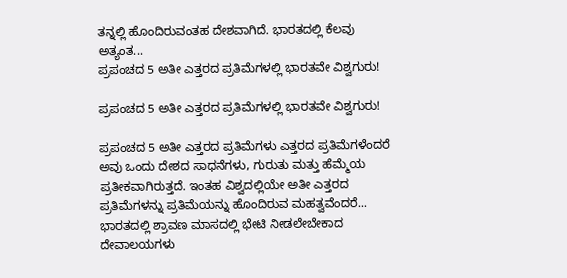ತನ್ನಲ್ಲಿ ಹೊಂದಿರುವಂತಹ ದೇಶವಾಗಿದೆ. ಭಾರತದಲ್ಲಿ ಕೆಲವು ಅತ್ಯಂತ...
ಪ್ರಪಂಚದ 5 ಅತೀ ಎತ್ತರದ ಪ್ರತಿಮೆಗಳಲ್ಲಿ ಭಾರತವೇ ವಿಶ್ವಗುರು!

ಪ್ರಪಂಚದ 5 ಅತೀ ಎತ್ತರದ ಪ್ರತಿಮೆಗಳಲ್ಲಿ ಭಾರತವೇ ವಿಶ್ವಗುರು!

ಪ್ರಪಂಚದ 5 ಅತೀ ಎತ್ತರದ ಪ್ರತಿಮೆಗಳು ಎತ್ತರದ ಪ್ರತಿಮೆಗಳೆಂದರೆ ಅವು ಒಂದು ದೇಶದ ಸಾಧನೆಗಳು, ಗುರುತು ಮತ್ತು ಹೆಮ್ಮೆಯ ಪ್ರತೀಕವಾಗಿರುತ್ತದೆ. ಇಂತಹ ವಿಶ್ವದಲ್ಲಿಯೇ ಅತೀ ಎತ್ತರದ ಪ್ರತಿಮೆಗಳನ್ನು ಪ್ರತಿಮೆಯನ್ನು ಹೊಂದಿರುವ ಮಹತ್ವವೆಂದರೆ...
ಭಾರತದಲ್ಲಿ ಶ್ರಾವಣ ಮಾಸದಲ್ಲಿ ಭೇಟಿ ನೀಡಲೇಬೇಕಾದ ದೇವಾಲಯಗಳು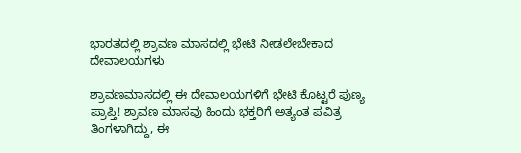ಭಾರತದಲ್ಲಿ ಶ್ರಾವಣ ಮಾಸದಲ್ಲಿ ಭೇಟಿ ನೀಡಲೇಬೇಕಾದ ದೇವಾಲಯಗಳು

ಶ್ರಾವಣಮಾಸದಲ್ಲಿ ಈ ದೇವಾಲಯಗಳಿಗೆ ಭೇಟಿ ಕೊಟ್ಟರೆ ಪುಣ್ಯ ಪ್ರಾಪ್ತಿ! ಶ್ರಾವಣ ಮಾಸವು ಹಿಂದು ಭಕ್ತರಿಗೆ ಅತ್ಯಂತ ಪವಿತ್ರ ತಿಂಗಳಾಗಿದ್ದು, ಈ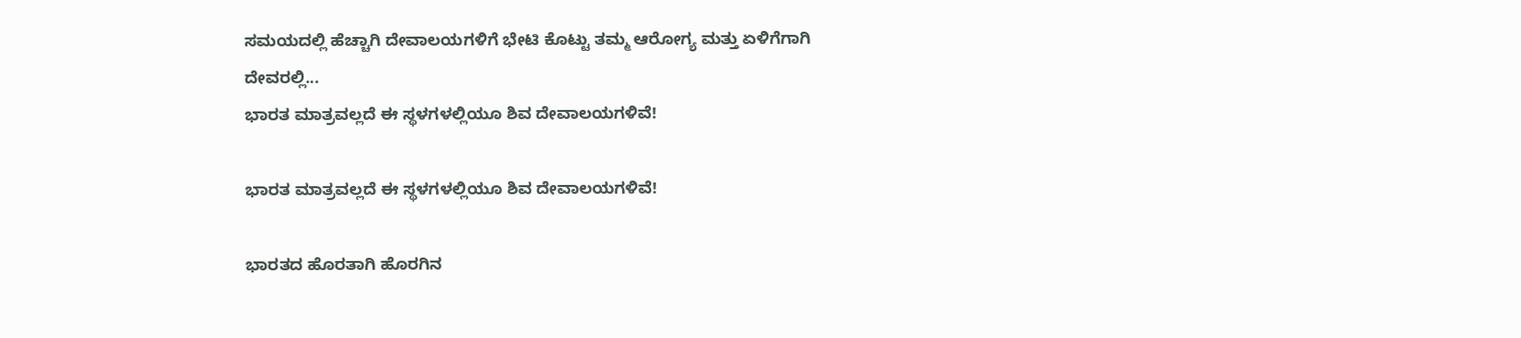ಸಮಯದಲ್ಲಿ ಹೆಚ್ಚಾಗಿ ದೇವಾಲಯಗಳಿಗೆ ಭೇಟಿ ಕೊಟ್ಟು ತಮ್ಮ ಆರೋಗ್ಯ ಮತ್ತು ಏಳಿಗೆಗಾಗಿ ದೇವರಲ್ಲಿ...
ಭಾರತ ಮಾತ್ರವಲ್ಲದೆ ಈ ಸ್ಥಳಗಳಲ್ಲಿಯೂ ಶಿವ ದೇವಾಲಯಗಳಿವೆ!

ಭಾರತ ಮಾತ್ರವಲ್ಲದೆ ಈ ಸ್ಥಳಗಳಲ್ಲಿಯೂ ಶಿವ ದೇವಾಲಯಗಳಿವೆ!

ಭಾರತದ ಹೊರತಾಗಿ ಹೊರಗಿನ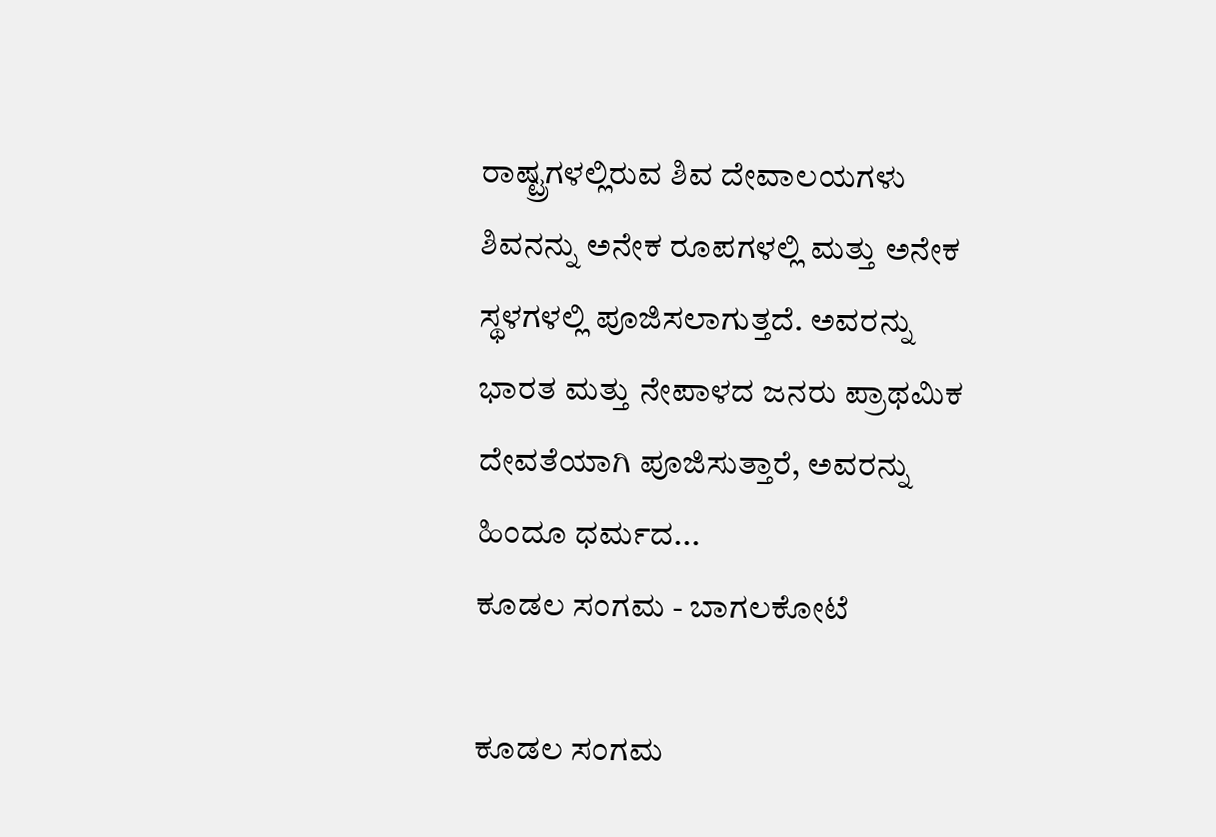ರಾಷ್ಟ್ರಗಳಲ್ಲಿರುವ ಶಿವ ದೇವಾಲಯಗಳು ಶಿವನನ್ನು ಅನೇಕ ರೂಪಗಳಲ್ಲಿ ಮತ್ತು ಅನೇಕ ಸ್ಥಳಗಳಲ್ಲಿ ಪೂಜಿಸಲಾಗುತ್ತದೆ. ಅವರನ್ನು ಭಾರತ ಮತ್ತು ನೇಪಾಳದ ಜನರು ಪ್ರಾಥಮಿಕ ದೇವತೆಯಾಗಿ ಪೂಜಿಸುತ್ತಾರೆ, ಅವರನ್ನು ಹಿಂದೂ ಧರ್ಮದ...
ಕೂಡಲ ಸಂಗಮ - ಬಾಗಲಕೋಟೆ

ಕೂಡಲ ಸಂಗಮ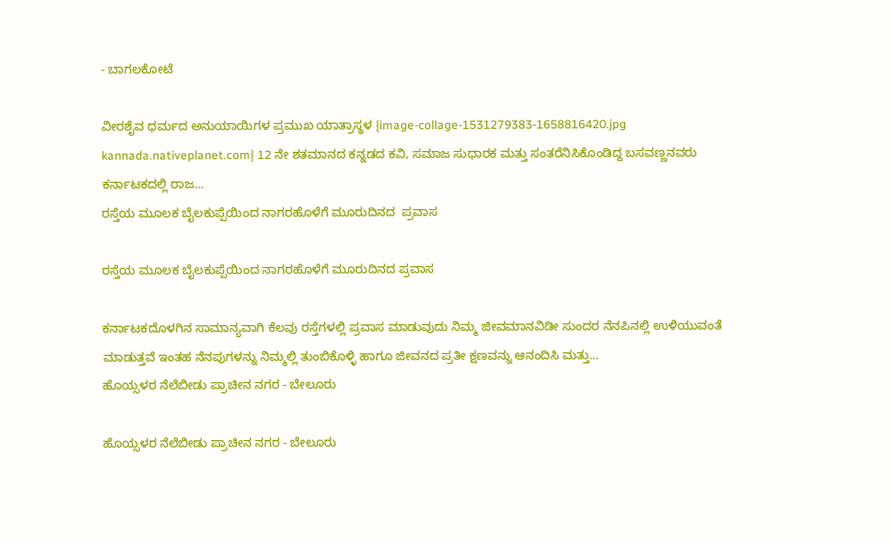- ಬಾಗಲಕೋಟೆ

ವೀರಶೈವ ಧರ್ಮದ ಅನುಯಾಯಿಗಳ ಪ್ರಮುಖ ಯಾತ್ರಾಸ್ಥಳ {image-collage-1531279383-1658816420.jpg kannada.nativeplanet.com} 12 ನೇ ಶತಮಾನದ ಕನ್ನಡದ ಕವಿ, ಸಮಾಜ ಸುಧಾರಕ ಮತ್ತು ಸಂತರೆನಿಸಿಕೊಂಡಿದ್ದ ಬಸವಣ್ಣನವರು ಕರ್ನಾಟಕದಲ್ಲಿ ರಾಜ...
ರಸ್ತೆಯ ಮೂಲಕ ಬೈಲಕುಪ್ಪೆಯಿಂದ ನಾಗರಹೊಳೆಗೆ ಮೂರುದಿನದ  ಪ್ರವಾಸ

ರಸ್ತೆಯ ಮೂಲಕ ಬೈಲಕುಪ್ಪೆಯಿಂದ ನಾಗರಹೊಳೆಗೆ ಮೂರುದಿನದ ಪ್ರವಾಸ

ಕರ್ನಾಟಕದೊಳಗಿನ ಸಾಮಾನ್ಯವಾಗಿ ಕೆಲವು ರಸ್ತೆಗಳಲ್ಲಿ ಪ್ರವಾಸ ಮಾಡುವುದು ನಿಮ್ಮ ಜೀವಮಾನವಿಡೀ ಸುಂದರ ನೆನಪಿನಲ್ಲಿ ಉಳಿಯುವಂತೆ ಮಾಡುತ್ತವೆ ಇಂತಹ ನೆನಪುಗಳನ್ನು ನಿಮ್ಮಲ್ಲಿ ತುಂಬಿಕೊಳ್ಳಿ ಹಾಗೂ ಜೀವನದ ಪ್ರತೀ ಕ್ಷಣವನ್ನು ಆನಂದಿಸಿ ಮತ್ತು...
ಹೊಯ್ಸಳರ ನೆಲೆಬೀಡು ಪ್ರಾಚೀನ ನಗರ - ಬೇಲೂರು

ಹೊಯ್ಸಳರ ನೆಲೆಬೀಡು ಪ್ರಾಚೀನ ನಗರ - ಬೇಲೂರು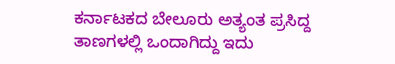ಕರ್ನಾಟಕದ ಬೇಲೂರು ಅತ್ಯಂತ ಪ್ರಸಿದ್ದ ತಾಣಗಳಲ್ಲಿ ಒಂದಾಗಿದ್ದು ಇದು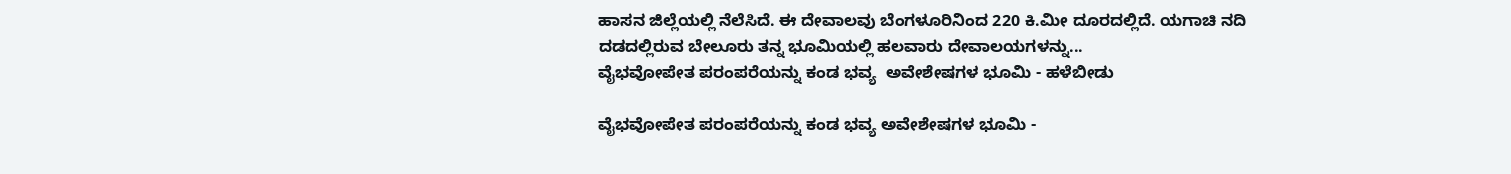ಹಾಸನ ಜಿಲ್ಲೆಯಲ್ಲಿ ನೆಲೆಸಿದೆ. ಈ ದೇವಾಲವು ಬೆಂಗಳೂರಿನಿಂದ 220 ಕಿ.ಮೀ ದೂರದಲ್ಲಿದೆ. ಯಗಾಚಿ ನದಿ ದಡದಲ್ಲಿರುವ ಬೇಲೂರು ತನ್ನ ಭೂಮಿಯಲ್ಲಿ ಹಲವಾರು ದೇವಾಲಯಗಳನ್ನು...
ವೈಭವೋಪೇತ ಪರಂಪರೆಯನ್ನು ಕಂಡ ಭವ್ಯ  ಅವೇಶೇಷಗಳ ಭೂಮಿ - ಹಳೆಬೀಡು

ವೈಭವೋಪೇತ ಪರಂಪರೆಯನ್ನು ಕಂಡ ಭವ್ಯ ಅವೇಶೇಷಗಳ ಭೂಮಿ -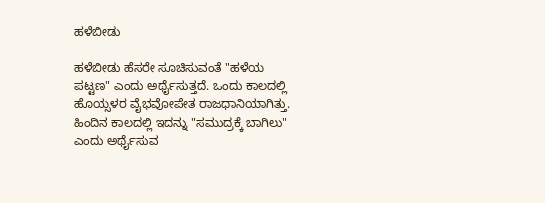ಹಳೆಬೀಡು

ಹಳೆಬೀಡು ಹೆಸರೇ ಸೂಚಿಸುವಂತೆ "ಹಳೆಯ ಪಟ್ಟಣ" ಎಂದು ಅರ್ಥೈಸುತ್ತದೆ. ಒಂದು ಕಾಲದಲ್ಲಿ ಹೊಯ್ಸಳರ ವೈಭವೋಪೇತ ರಾಜಧಾನಿಯಾಗಿತ್ತು. ಹಿಂದಿನ ಕಾಲದಲ್ಲಿ ಇದನ್ನು "ಸಮುದ್ರಕ್ಕೆ ಬಾಗಿಲು" ಎಂದು ಅರ್ಥೈಸುವ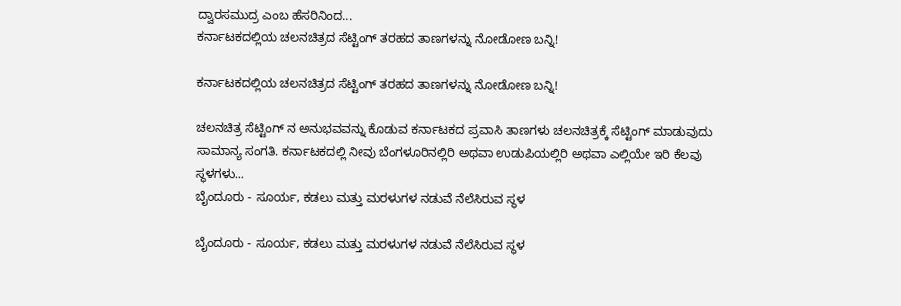ದ್ವಾರಸಮುದ್ರ ಎಂಬ ಹೆಸರಿನಿಂದ...
ಕರ್ನಾಟಕದಲ್ಲಿಯ ಚಲನಚಿತ್ರದ ಸೆಟ್ಟಿಂಗ್ ತರಹದ ತಾಣಗಳನ್ನು ನೋಡೋಣ ಬನ್ನಿ!

ಕರ್ನಾಟಕದಲ್ಲಿಯ ಚಲನಚಿತ್ರದ ಸೆಟ್ಟಿಂಗ್ ತರಹದ ತಾಣಗಳನ್ನು ನೋಡೋಣ ಬನ್ನಿ!

ಚಲನಚಿತ್ರ ಸೆಟ್ಟಿಂಗ್ ನ ಅನುಭವವನ್ನು ಕೊಡುವ ಕರ್ನಾಟಕದ ಪ್ರವಾಸಿ ತಾಣಗಳು ಚಲನಚಿತ್ರಕ್ಕೆ ಸೆಟ್ಟಿಂಗ್ ಮಾಡುವುದು ಸಾಮಾನ್ಯ ಸಂಗತಿ. ಕರ್ನಾಟಕದಲ್ಲಿ ನೀವು ಬೆಂಗಳೂರಿನಲ್ಲಿರಿ ಅಥವಾ ಉಡುಪಿಯಲ್ಲಿರಿ ಅಥವಾ ಎಲ್ಲಿಯೇ ಇರಿ ಕೆಲವು ಸ್ಥಳಗಳು...
ಬೈಂದೂರು - ಸೂರ್ಯ, ಕಡಲು ಮತ್ತು ಮರಳುಗಳ ನಡುವೆ ನೆಲೆಸಿರುವ ಸ್ಥಳ

ಬೈಂದೂರು - ಸೂರ್ಯ, ಕಡಲು ಮತ್ತು ಮರಳುಗಳ ನಡುವೆ ನೆಲೆಸಿರುವ ಸ್ಥಳ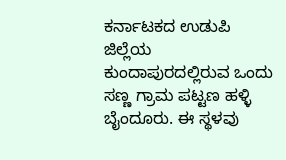ಕರ್ನಾಟಕದ ಉಡುಪಿ ಜಿಲ್ಲೆಯ ಕುಂದಾಪುರದಲ್ಲಿರುವ ಒಂದು ಸಣ್ಣ ಗ್ರಾಮ ಪಟ್ಟಣ ಹಳ್ಳಿ ಬೈಂದೂರು. ಈ ಸ್ಥಳವು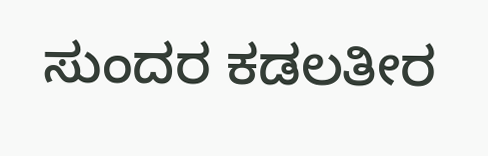ಸುಂದರ ಕಡಲತೀರ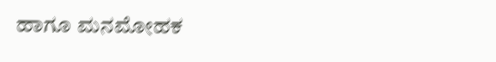ಹಾಗೂ ಮನಮೋಹಕ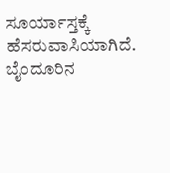ಸೂರ್ಯಾಸ್ತಕ್ಕೆ ಹೆಸರುವಾಸಿಯಾಗಿದೆ. ಬೈಂದೂರಿನ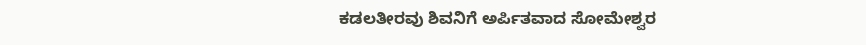ಕಡಲತೀರವು ಶಿವನಿಗೆ ಅರ್ಪಿತವಾದ ಸೋಮೇಶ್ವರ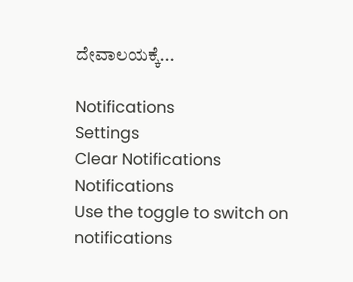ದೇವಾಲಯಕ್ಕೆ...

Notifications
Settings
Clear Notifications
Notifications
Use the toggle to switch on notifications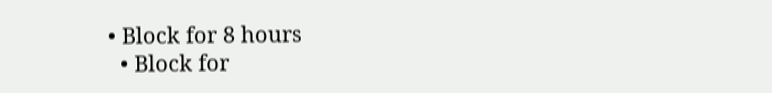• Block for 8 hours
  • Block for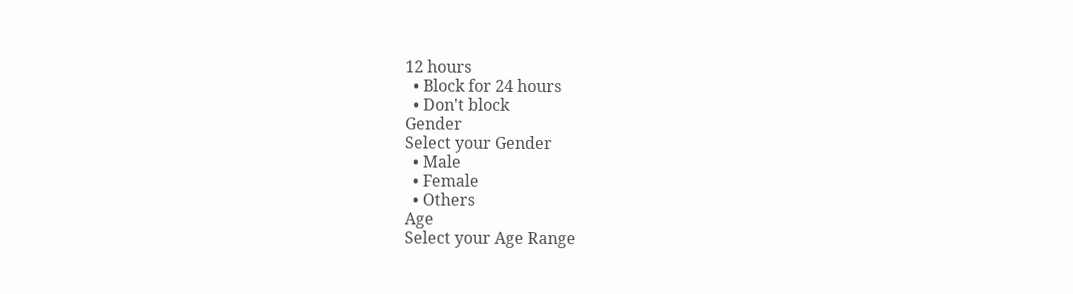12 hours
  • Block for 24 hours
  • Don't block
Gender
Select your Gender
  • Male
  • Female
  • Others
Age
Select your Age Range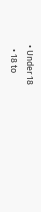• Under 18
  • 18 to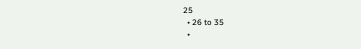25
  • 26 to 35
  •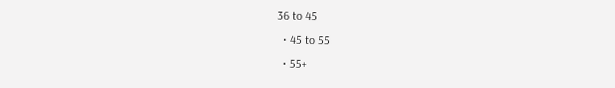36 to 45
  • 45 to 55
  • 55+